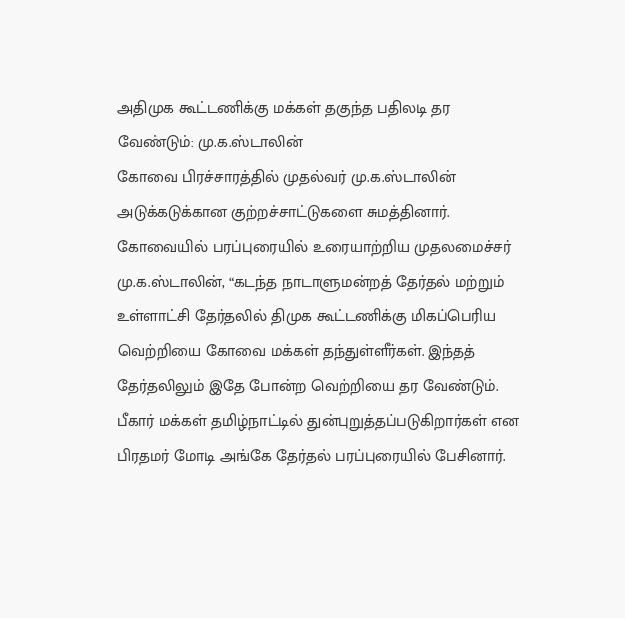அதிமுக கூட்டணிக்கு மக்கள் தகுந்த பதிலடி தர வேண்டும்: மு.க.ஸ்டாலின்
கோவை பிரச்சாரத்தில் முதல்வர் மு.க.ஸ்டாலின் அடுக்கடுக்கான குற்றச்சாட்டுகளை சுமத்தினார்.
கோவையில் பரப்புரையில் உரையாற்றிய முதலமைச்சர் மு.க.ஸ்டாலின், “கடந்த நாடாளுமன்றத் தேர்தல் மற்றும் உள்ளாட்சி தேர்தலில் திமுக கூட்டணிக்கு மிகப்பெரிய வெற்றியை கோவை மக்கள் தந்துள்ளீர்கள். இந்தத் தேர்தலிலும் இதே போன்ற வெற்றியை தர வேண்டும். பீகார் மக்கள் தமிழ்நாட்டில் துன்புறுத்தப்படுகிறார்கள் என பிரதமர் மோடி அங்கே தேர்தல் பரப்புரையில் பேசினார்.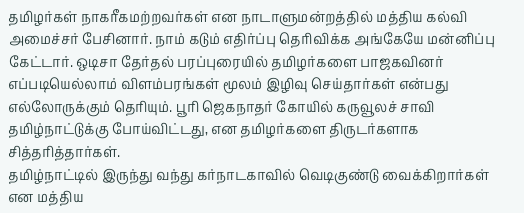தமிழர்கள் நாகரீகமற்றவர்கள் என நாடாளுமன்றத்தில் மத்திய கல்வி அமைச்சர் பேசினார். நாம் கடும் எதிர்ப்பு தெரிவிக்க அங்கேயே மன்னிப்பு கேட்டார். ஒடிசா தேர்தல் பரப்புரையில் தமிழர்களை பாஜகவினர் எப்படியெல்லாம் விளம்பரங்கள் மூலம் இழிவு செய்தார்கள் என்பது எல்லோருக்கும் தெரியும். பூரி ஜெகநாதர் கோயில் கருவூலச் சாவி தமிழ்நாட்டுக்கு போய்விட்டது, என தமிழர்களை திருடர்களாக சித்தரித்தார்கள்.
தமிழ்நாட்டில் இருந்து வந்து கர்நாடகாவில் வெடிகுண்டு வைக்கிறார்கள் என மத்திய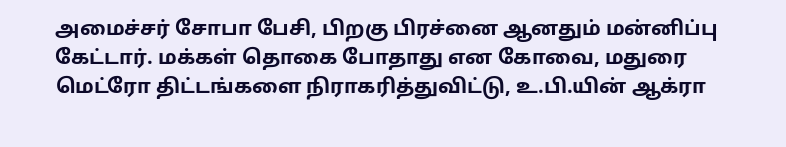அமைச்சர் சோபா பேசி, பிறகு பிரச்னை ஆனதும் மன்னிப்பு கேட்டார். மக்கள் தொகை போதாது என கோவை, மதுரை மெட்ரோ திட்டங்களை நிராகரித்துவிட்டு, உ.பி.யின் ஆக்ரா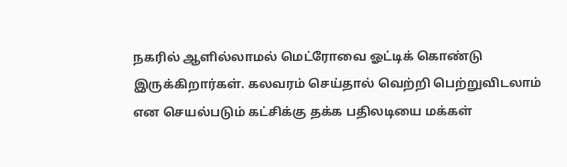நகரில் ஆளில்லாமல் மெட்ரோவை ஓட்டிக் கொண்டு இருக்கிறார்கள். கலவரம் செய்தால் வெற்றி பெற்றுவிடலாம் என செயல்படும் கட்சிக்கு தக்க பதிலடியை மக்கள்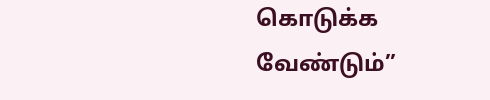கொடுக்க வேண்டும்”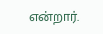என்றார்.